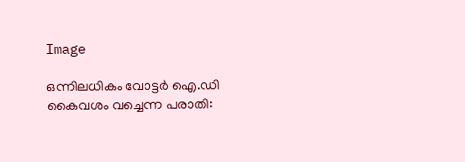Image

ഒന്നിലധികം വോട്ടര്‍ ഐ.ഡി കൈവശം വച്ചെന്ന പരാതി: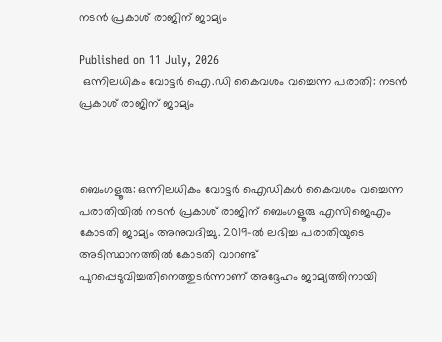നടന്‍ പ്രകാശ് രാജിന് ജാമ്യം

Published on 11 July, 2026
 ഒന്നിലധികം വോട്ടര്‍ ഐ.ഡി കൈവശം വച്ചെന്ന പരാതി: നടന്‍ പ്രകാശ് രാജിന് ജാമ്യം



ബെംഗളൂരു: ഒന്നിലധികം വോട്ടര്‍ ഐഡികള്‍ കൈവശം വച്ചെന്ന പരാതിയില്‍ നടന്‍ പ്രകാശ് രാജിന് ബെംഗളൂരു എസിജെഎം കോടതി ജാമ്യം അനുവദിച്ചു. 2019-ല്‍ ലഭിച്ച പരാതിയുടെ അടിസ്ഥാനത്തില്‍ കോടതി വാറണ്ട് പുറപ്പെടുവിച്ചതിനെത്തുടര്‍ന്നാണ് അദ്ദേഹം ജാമ്യത്തിനായി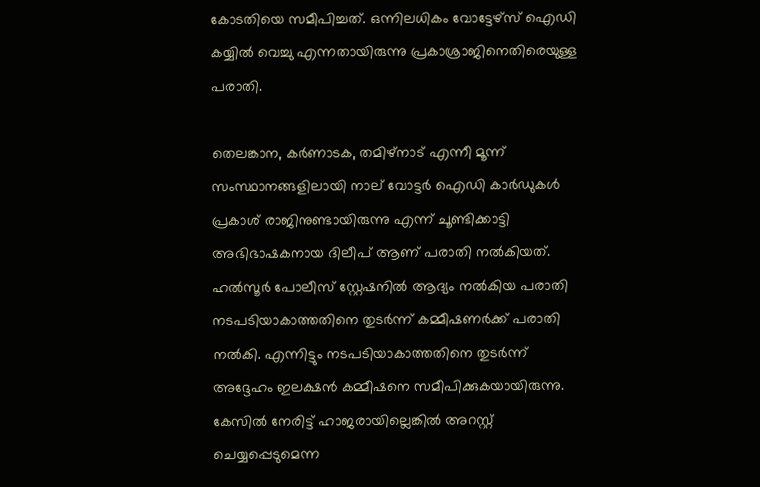കോടതിയെ സമീപിച്ചത്. ഒന്നിലധികം വോട്ടേഴ്സ് ഐഡി കയ്യില്‍ വെച്ചു എന്നതായിരുന്നു പ്രകാശ്രാജിനെതിരെയുള്ള പരാതി.

തെലങ്കാന, കര്‍ണാടക, തമിഴ്‌നാട് എന്നീ മൂന്ന് സംസ്ഥാനങ്ങളിലായി നാല് വോട്ടര്‍ ഐഡി കാര്‍ഡുകള്‍ പ്രകാശ് രാജിനുണ്ടായിരുന്നു എന്ന് ചൂണ്ടിക്കാട്ടി അഭിഭാഷകനായ ദിലീപ് ആണ് പരാതി നല്‍കിയത്. ഹല്‍സൂര്‍ പോലീസ് സ്റ്റേഷനില്‍ ആദ്യം നല്‍കിയ പരാതി നടപടിയാകാത്തതിനെ തുടര്‍ന്ന് കമ്മീഷണര്‍ക്ക് പരാതി നല്‍കി. എന്നിട്ടും നടപടിയാകാത്തതിനെ തുടര്‍ന്ന് അദ്ദേഹം ഇലക്ഷന്‍ കമ്മീഷനെ സമീപിക്കുകയായിരുന്നു. കേസില്‍ നേരിട്ട് ഹാജരായില്ലെങ്കില്‍ അറസ്റ്റ് ചെയ്യപ്പെടുമെന്ന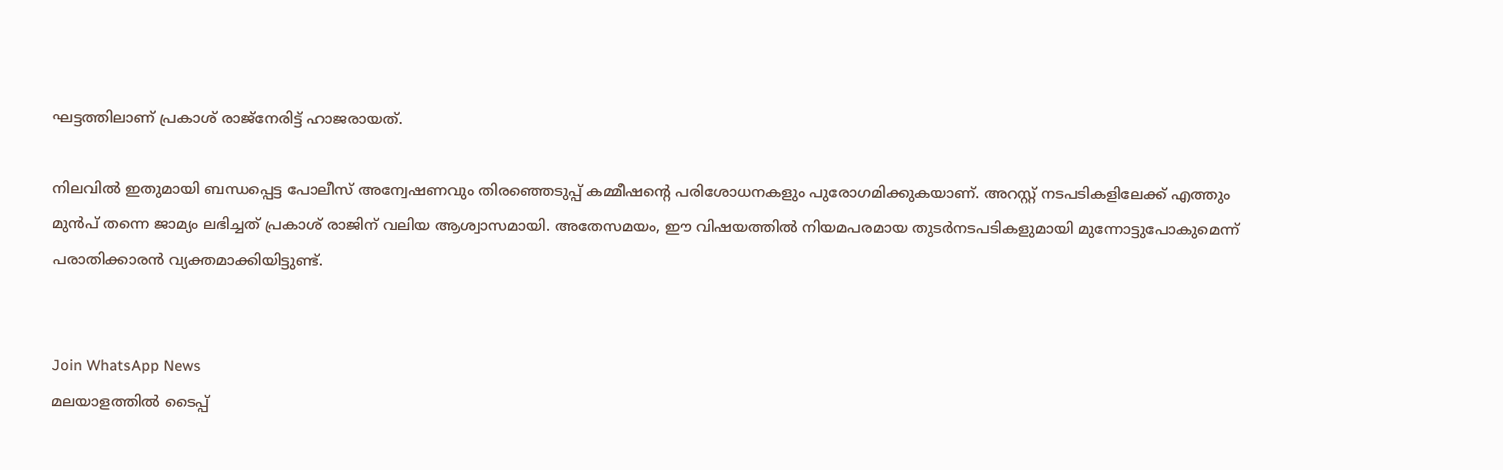ഘട്ടത്തിലാണ് പ്രകാശ് രാജ്നേരിട്ട് ഹാജരായത്.

നിലവില്‍ ഇതുമായി ബന്ധപ്പെട്ട പോലീസ് അന്വേഷണവും തിരഞ്ഞെടുപ്പ് കമ്മീഷന്റെ പരിശോധനകളും പുരോഗമിക്കുകയാണ്. അറസ്റ്റ് നടപടികളിലേക്ക് എത്തും മുന്‍പ് തന്നെ ജാമ്യം ലഭിച്ചത് പ്രകാശ് രാജിന് വലിയ ആശ്വാസമായി. അതേസമയം, ഈ വിഷയത്തില്‍ നിയമപരമായ തുടര്‍നടപടികളുമായി മുന്നോട്ടുപോകുമെന്ന് പരാതിക്കാരന്‍ വ്യക്തമാക്കിയിട്ടുണ്ട്.


Join WhatsApp News
മലയാളത്തില്‍ ടൈപ്പ്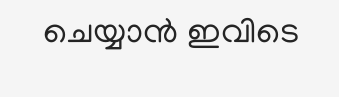ചെയ്യാന്‍ ഇവിടെ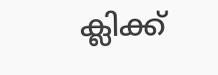ക്ലിക്ക്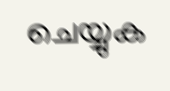ചെയ്യുക